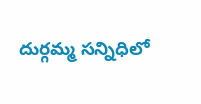దుర్గమ్మ సన్నిధిలో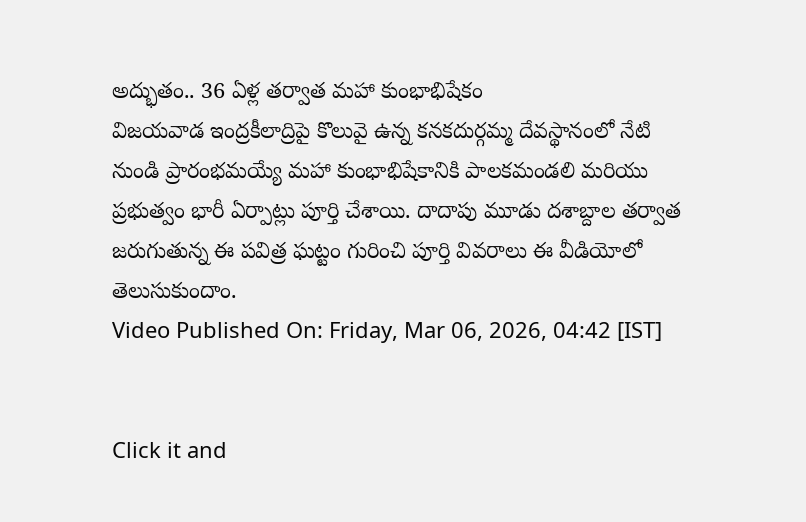అద్భుతం.. 36 ఏళ్ల తర్వాత మహా కుంభాభిషేకం
విజయవాడ ఇంద్రకీలాద్రిపై కొలువై ఉన్న కనకదుర్గమ్మ దేవస్థానంలో నేటి నుండి ప్రారంభమయ్యే మహా కుంభాభిషేకానికి పాలకమండలి మరియు ప్రభుత్వం భారీ ఏర్పాట్లు పూర్తి చేశాయి. దాదాపు మూడు దశాబ్దాల తర్వాత జరుగుతున్న ఈ పవిత్ర ఘట్టం గురించి పూర్తి వివరాలు ఈ వీడియోలో తెలుసుకుందాం.
Video Published On: Friday, Mar 06, 2026, 04:42 [IST]


Click it and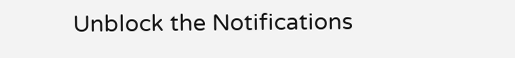Unblock the Notifications